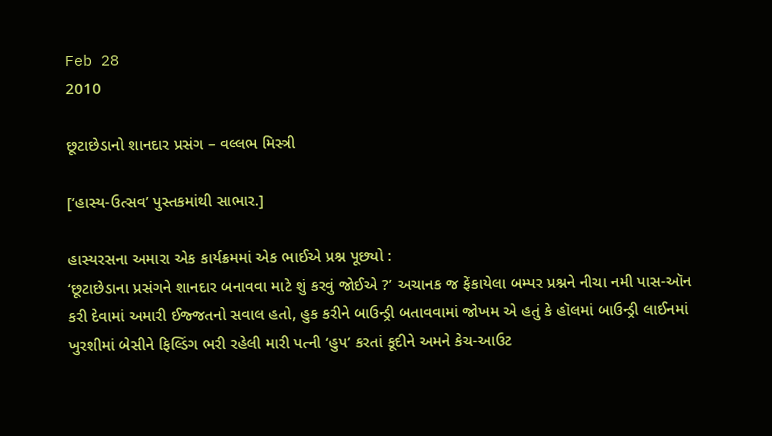Feb 28
2010

છૂટાછેડાનો શાનદાર પ્રસંગ – વલ્લભ મિસ્ત્રી

[‘હાસ્ય-ઉત્સવ’ પુસ્તકમાંથી સાભાર.]

હાસ્યરસના અમારા એક કાર્યક્રમમાં એક ભાઈએ પ્રશ્ન પૂછ્યો :
‘છૂટાછેડાના પ્રસંગને શાનદાર બનાવવા માટે શું કરવું જોઈએ ?’ અચાનક જ ફેંકાયેલા બમ્પર પ્રશ્નને નીચા નમી પાસ-ઑન કરી દેવામાં અમારી ઈજ્જતનો સવાલ હતો, હુક કરીને બાઉન્ડ્રી બતાવવામાં જોખમ એ હતું કે હૉલમાં બાઉન્ડ્રી લાઈનમાં ખુરશીમાં બેસીને ફિલ્ડિંગ ભરી રહેલી મારી પત્ની ‘હુપ’ કરતાં કૂદીને અમને કેચ-આઉટ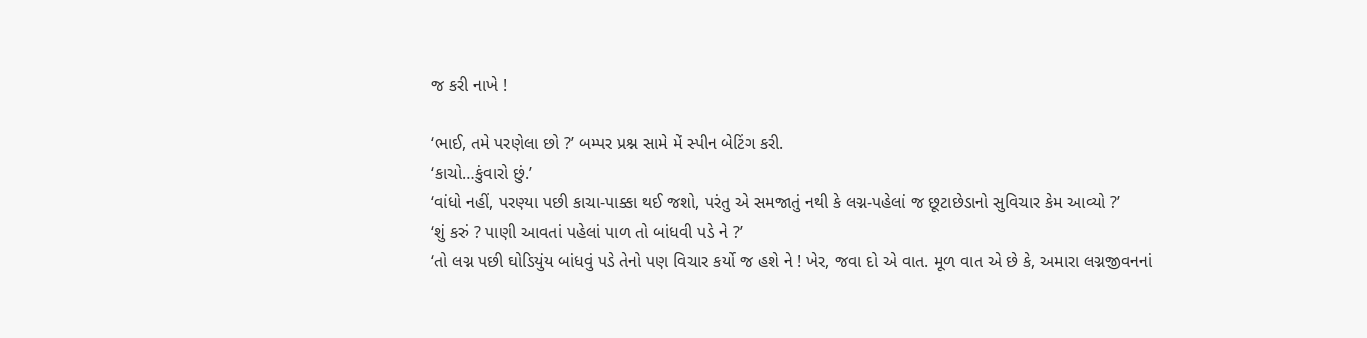જ કરી નાખે !

‘ભાઈ, તમે પરણેલા છો ?’ બમ્પર પ્રશ્ન સામે મેં સ્પીન બેટિંગ કરી.
‘કાચો…કુંવારો છું.’
‘વાંધો નહીં, પરણ્યા પછી કાચા-પાક્કા થઈ જશો, પરંતુ એ સમજાતું નથી કે લગ્ન-પહેલાં જ છૂટાછેડાનો સુવિચાર કેમ આવ્યો ?’
‘શું કરું ? પાણી આવતાં પહેલાં પાળ તો બાંધવી પડે ને ?’
‘તો લગ્ન પછી ઘોડિયુંય બાંધવું પડે તેનો પણ વિચાર કર્યો જ હશે ને ! ખેર, જવા દો એ વાત. મૂળ વાત એ છે કે, અમારા લગ્નજીવનનાં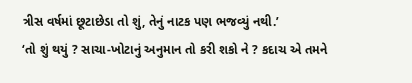ત્રીસ વર્ષમાં છૂટાછેડા તો શું, તેનું નાટક પણ ભજવ્યું નથી.’
‘તો શું થયું ? સાચા-ખોટાનું અનુમાન તો કરી શકો ને ? કદાચ એ તમને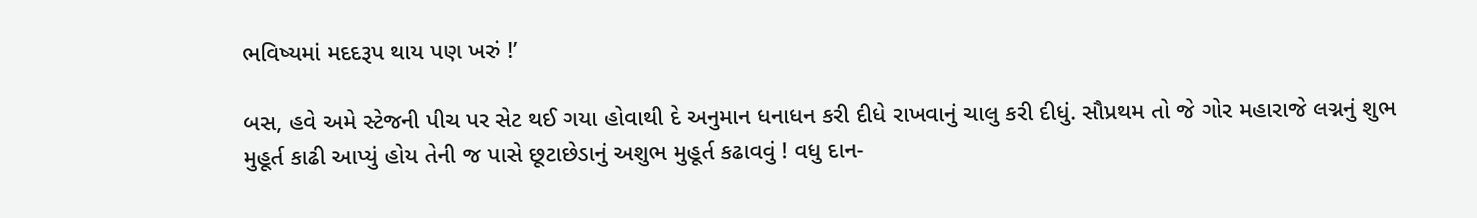ભવિષ્યમાં મદદરૂપ થાય પણ ખરું !’

બસ, હવે અમે સ્ટેજની પીચ પર સેટ થઈ ગયા હોવાથી દે અનુમાન ધનાધન કરી દીધે રાખવાનું ચાલુ કરી દીધું. સૌપ્રથમ તો જે ગોર મહારાજે લગ્નનું શુભ મુહૂર્ત કાઢી આપ્યું હોય તેની જ પાસે છૂટાછેડાનું અશુભ મુહૂર્ત કઢાવવું ! વધુ દાન-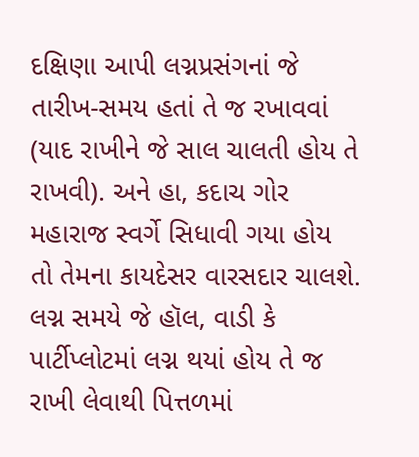દક્ષિણા આપી લગ્નપ્રસંગનાં જે તારીખ-સમય હતાં તે જ રખાવવાં (યાદ રાખીને જે સાલ ચાલતી હોય તે રાખવી). અને હા, કદાચ ગોર મહારાજ સ્વર્ગે સિધાવી ગયા હોય તો તેમના કાયદેસર વારસદાર ચાલશે. લગ્ન સમયે જે હૉલ, વાડી કે પાર્ટીપ્લોટમાં લગ્ન થયાં હોય તે જ રાખી લેવાથી પિત્તળમાં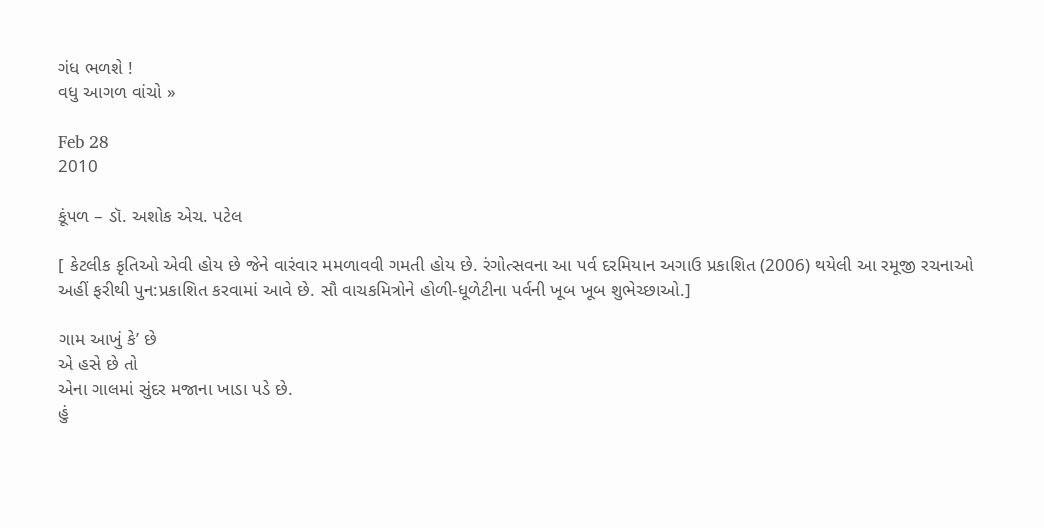ગંધ ભળશે !
વધુ આગળ વાંચો »

Feb 28
2010

કૂંપળ – ડૉ. અશોક એચ. પટેલ

[ કેટલીક કૃતિઓ એવી હોય છે જેને વારંવાર મમળાવવી ગમતી હોય છે. રંગોત્સવના આ પર્વ દરમિયાન અગાઉ પ્રકાશિત (2006) થયેલી આ રમૂજી રચનાઓ અહીં ફરીથી પુન:પ્રકાશિત કરવામાં આવે છે. સૌ વાચકમિત્રોને હોળી-ધૂળેટીના પર્વની ખૂબ ખૂબ શુભેચ્છાઓ.]

ગામ આખું કે’ છે
એ હસે છે તો
એના ગાલમાં સુંદર મજાના ખાડા પડે છે.
હું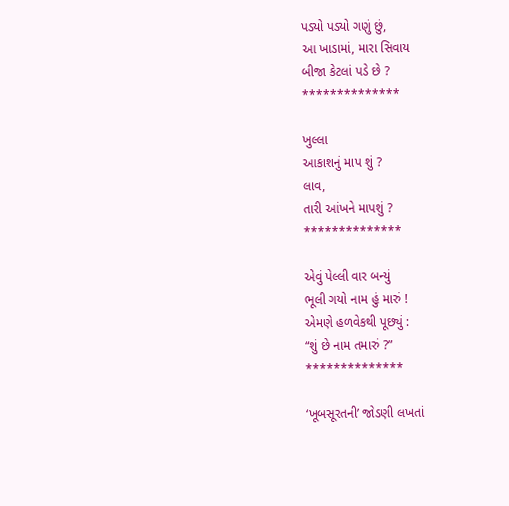પડ્યો પડ્યો ગણું છું,
આ ખાડામાં, મારા સિવાય
બીજા કેટલાં પડે છે ?
**************

ખુલ્લા
આકાશનું માપ શું ?
લાવ,
તારી આંખને માપશું ?
**************

એવું પેલ્લી વાર બન્યું
ભૂલી ગયો નામ હું મારું !
એમણે હળવેકથી પૂછ્યું :
“શું છે નામ તમારું ?”
**************

‘ખૂબસૂરતની’ જોડણી લખતાં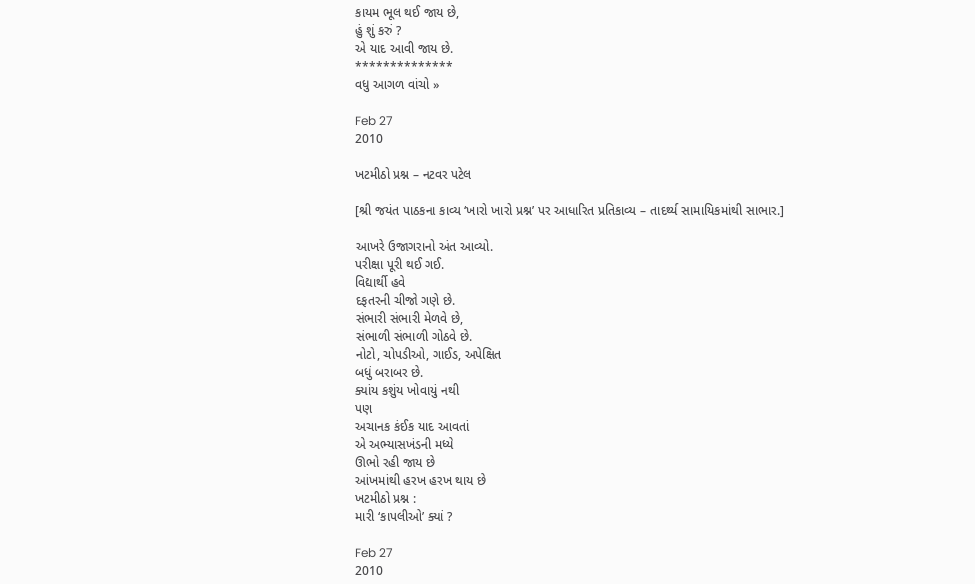કાયમ ભૂલ થઈ જાય છે,
હું શું કરું ?
એ યાદ આવી જાય છે.
**************
વધુ આગળ વાંચો »

Feb 27
2010

ખટમીઠો પ્રશ્ન – નટવર પટેલ

[શ્રી જયંત પાઠકના કાવ્ય ‘ખારો ખારો પ્રશ્ન’ પર આધારિત પ્રતિકાવ્ય – તાદર્થ્ય સામાયિકમાંથી સાભાર.]

આખરે ઉજાગરાનો અંત આવ્યો.
પરીક્ષા પૂરી થઈ ગઈ.
વિદ્યાર્થી હવે
દફતરની ચીજો ગણે છે.
સંભારી સંભારી મેળવે છે,
સંભાળી સંભાળી ગોઠવે છે.
નોટો, ચોપડીઓ, ગાઈડ, અપેક્ષિત
બધું બરાબર છે.
ક્યાંય કશુંય ખોવાયું નથી
પણ
અચાનક કંઈક યાદ આવતાં
એ અભ્યાસખંડની મધ્યે
ઊભો રહી જાય છે
આંખમાંથી હરખ હરખ થાય છે
ખટમીઠો પ્રશ્ન :
મારી ‘કાપલીઓ’ ક્યાં ?

Feb 27
2010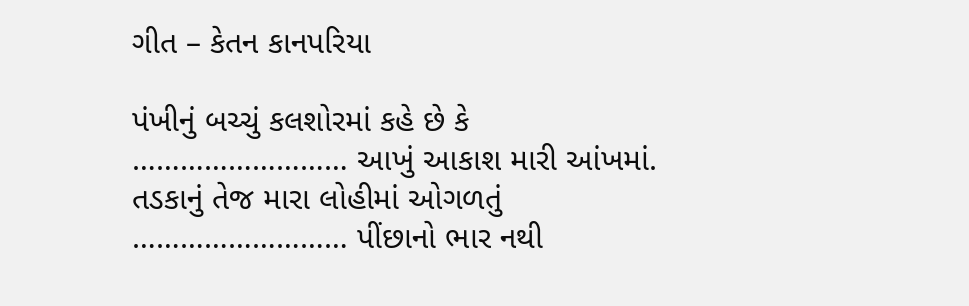ગીત – કેતન કાનપરિયા

પંખીનું બચ્ચું કલશોરમાં કહે છે કે
……………………… આખું આકાશ મારી આંખમાં.
તડકાનું તેજ મારા લોહીમાં ઓગળતું
……………………… પીંછાનો ભાર નથી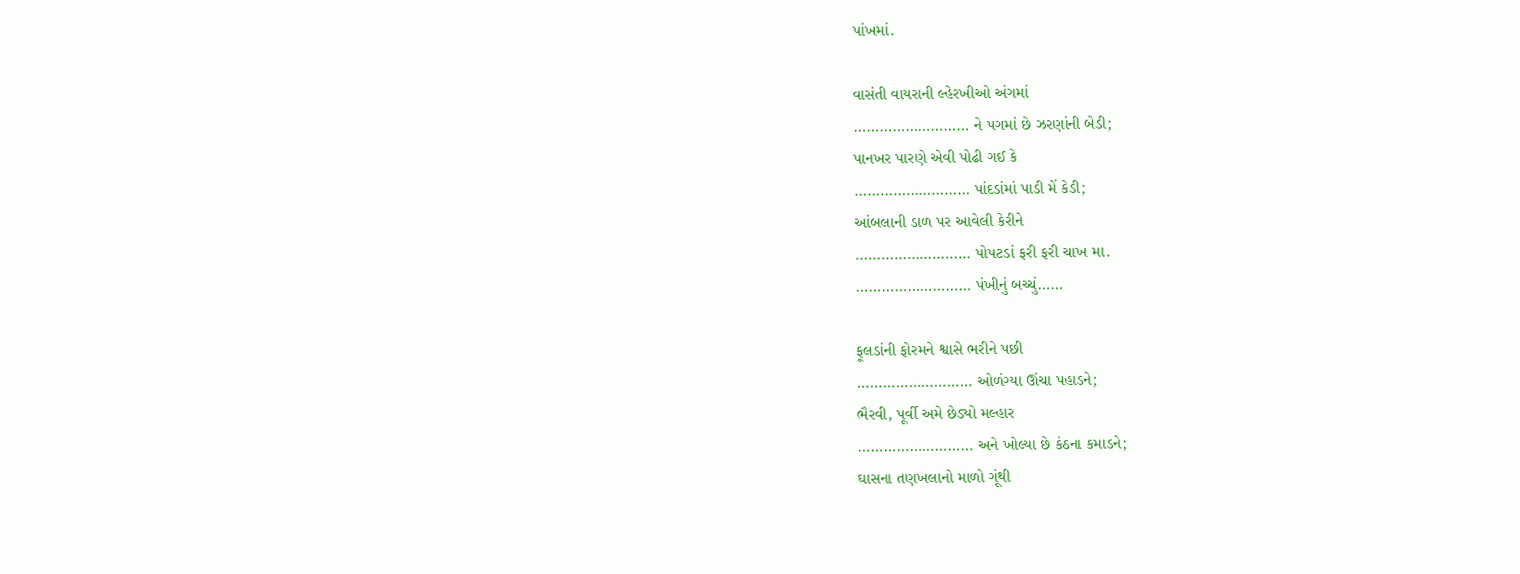પાંખમાં.

વાસંતી વાયરાની લ્હેરખીઓ અંગમાં
……………………… ને પગમાં છે ઝરણાંની બેડી;
પાનખર પારણે એવી પોઢી ગઈ કે
……………………… પાંદડાંમાં પાડી મેં કેડી;
આંબલાની ડાળ પર આવેલી કેરીને
……………………… પોપટડાં ફરી ફરી ચાખ મા.
……………………… પંખીનું બચ્ચું……

ફૂલડાંની ફોરમને શ્વાસે ભરીને પછી
……………………… ઓળંગ્યા ઊંચા પહાડને;
ભૈરવી, પૂર્વી અમે છેડ્યો મલ્હાર
……………………… અને ખોલ્યા છે કંઠના કમાડને;
ઘાસના તણખલાનો માળો ગૂંથી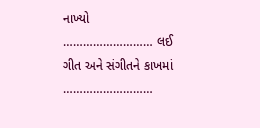નાખ્યો
……………………… લઈ ગીત અને સંગીતને કાખમાં
………………………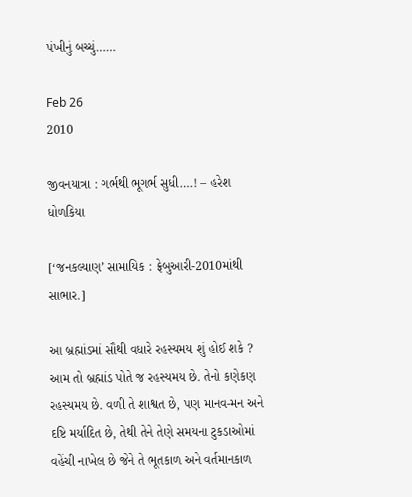પંખીનું બચ્ચું……

Feb 26
2010

જીવનયાત્રા : ગર્ભથી ભૂગર્ભ સુધી….! – હરેશ ધોળકિયા

[‘જનકલ્યાણ’ સામાયિક : ફ્રેબુઆરી-2010માંથી સાભાર.]

આ બ્રહ્માંડમાં સૌથી વધારે રહસ્યમય શું હોઈ શકે ? આમ તો બ્રહ્માંડ પોતે જ રહસ્યમય છે. તેનો કણેકણ રહસ્યમય છે. વળી તે શાશ્વત છે, પણ માનવ-મન અને દષ્ટિ મર્યાદિત છે, તેથી તેને તેણે સમયના ટુકડાઓમાં વહેંચી નાખેલ છે જેને તે ભૂતકાળ અને વર્તમાનકાળ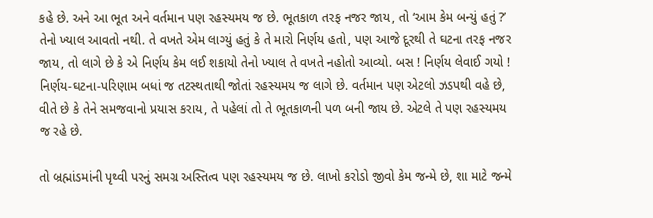કહે છે. અને આ ભૂત અને વર્તમાન પણ રહસ્યમય જ છે. ભૂતકાળ તરફ નજર જાય, તો ‘આમ કેમ બન્યું હતું ?’ તેનો ખ્યાલ આવતો નથી. તે વખતે એમ લાગ્યું હતું કે તે મારો નિર્ણય હતો, પણ આજે દૂરથી તે ઘટના તરફ નજર જાય, તો લાગે છે કે એ નિર્ણય કેમ લઈ શકાયો તેનો ખ્યાલ તે વખતે નહોતો આવ્યો. બસ ! નિર્ણય લેવાઈ ગયો ! નિર્ણય-ઘટના-પરિણામ બધાં જ તટસ્થતાથી જોતાં રહસ્યમય જ લાગે છે. વર્તમાન પણ એટલો ઝડપથી વહે છે, વીતે છે કે તેને સમજવાનો પ્રયાસ કરાય, તે પહેલાં તો તે ભૂતકાળની પળ બની જાય છે. એટલે તે પણ રહસ્યમય જ રહે છે.

તો બ્રહ્માંડમાંની પૃથ્વી પરનું સમગ્ર અસ્તિત્વ પણ રહસ્યમય જ છે. લાખો કરોડો જીવો કેમ જન્મે છે, શા માટે જન્મે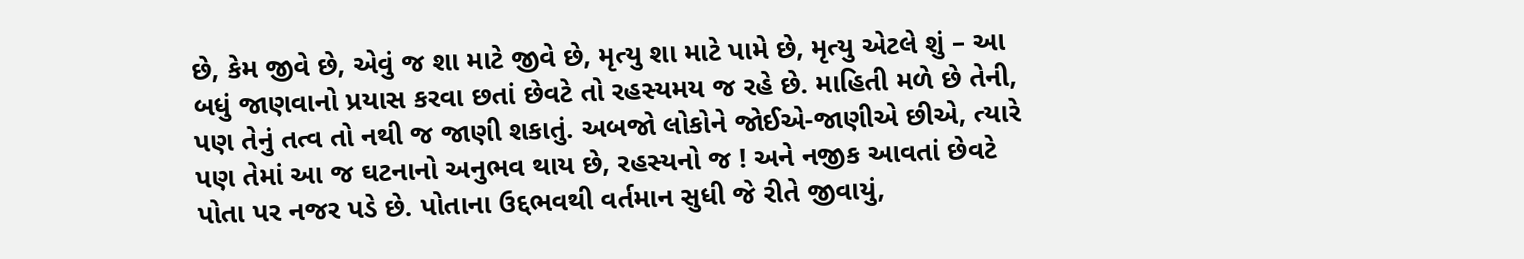છે, કેમ જીવે છે, એવું જ શા માટે જીવે છે, મૃત્યુ શા માટે પામે છે, મૃત્યુ એટલે શું – આ બધું જાણવાનો પ્રયાસ કરવા છતાં છેવટે તો રહસ્યમય જ રહે છે. માહિતી મળે છે તેની, પણ તેનું તત્વ તો નથી જ જાણી શકાતું. અબજો લોકોને જોઈએ-જાણીએ છીએ, ત્યારે પણ તેમાં આ જ ઘટનાનો અનુભવ થાય છે, રહસ્યનો જ ! અને નજીક આવતાં છેવટે પોતા પર નજર પડે છે. પોતાના ઉદ્દભવથી વર્તમાન સુધી જે રીતે જીવાયું,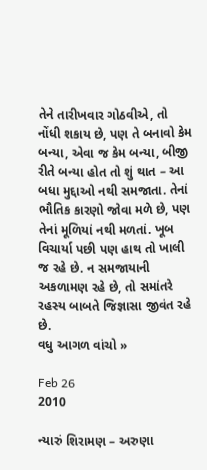તેને તારીખવાર ગોઠવીએ, તો નોંધી શકાય છે, પણ તે બનાવો કેમ બન્યા, એવા જ કેમ બન્યા, બીજી રીતે બન્યા હોત તો શું થાત – આ બધા મુદ્દાઓ નથી સમજાતા. તેનાં ભૌતિક કારણો જોવા મળે છે, પણ તેનાં મૂળિયાં નથી મળતાં. ખૂબ વિચાર્યા પછી પણ હાથ તો ખાલી જ રહે છે. ન સમજાયાની અકળામણ રહે છે, તો સમાંતરે રહસ્ય બાબતે જિજ્ઞાસા જીવંત રહે છે.
વધુ આગળ વાંચો »

Feb 26
2010

ન્યારું શિરામણ – અરુણા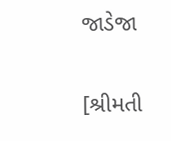જાડેજા

[શ્રીમતી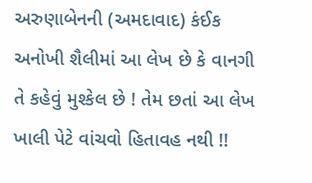અરુણાબેનની (અમદાવાદ) કંઈક અનોખી શૈલીમાં આ લેખ છે કે વાનગી તે કહેવું મુશ્કેલ છે ! તેમ છતાં આ લેખ ખાલી પેટે વાંચવો હિતાવહ નથી !!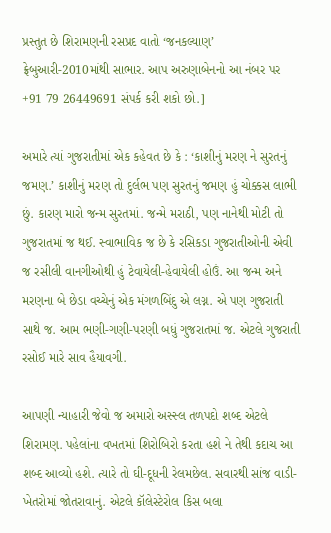પ્રસ્તુત છે શિરામણની રસપ્રદ વાતો ‘જનકલ્યાણ’ ફ્રેબુઆરી-2010માંથી સાભાર. આપ અરુણાબેનનો આ નંબર પર +91 79 26449691 સંપર્ક કરી શકો છો.]

અમારે ત્યાં ગુજરાતીમાં એક કહેવત છે કે : ‘કાશીનું મરણ ને સુરતનું જમણ.’ કાશીનું મરણ તો દુર્લભ પણ સુરતનું જમણ હું ચોક્કસ લાભી છું. કારણ મારો જન્મ સુરતમાં. જન્મે મરાઠી, પણ નાનેથી મોટી તો ગુજરાતમાં જ થઈ. સ્વાભાવિક જ છે કે રસિકડા ગુજરાતીઓની એવી જ રસીલી વાનગીઓથી હું ટેવાયેલી-હેવાયેલી હોઉં. આ જન્મ અને મરણના બે છેડા વચ્ચેનું એક મંગળબિંદુ એ લગ્ન. એ પણ ગુજરાતી સાથે જ. આમ ભણી-ગણી-પરણી બધું ગુજરાતમાં જ. એટલે ગુજરાતી રસોઈ મારે સાવ હૈયાવગી.

આપણી ન્યાહારી જેવો જ અમારો અસ્સ્લ તળપદો શબ્દ એટલે શિરામણ. પહેલાંના વખતમાં શિરોબિરો કરતા હશે ને તેથી કદાચ આ શબ્દ આવ્યો હશે. ત્યારે તો ઘી-દૂધની રેલમછેલ. સવારથી સાંજ વાડી-ખેતરોમાં જોતરાવાનું. એટલે કૉલેસ્ટેરોલ કિસ બલા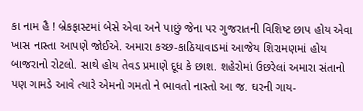કા નામ હૈ ! બ્રેકફાસ્ટમાં બેસે એવા અને પાછું જેના પર ગુજરાતની વિશિષ્ટ છાપ હોય એવા ખાસ નાસ્તા આપણે જોઈએ. અમારા કચ્છ-કાઠિયાવાડમાં આજેય શિરામણમાં હોય બાજરાનો રોટલો. સાથે હોય તેવડ પ્રમાણે દૂધ કે છાશ. શહેરોમાં ઉછરેલાં અમારા સંતાનો પણ ગામડે આવે ત્યારે એમનો ગમતો ને ભાવતો નાસ્તો આ જ. ઘરની ગાય-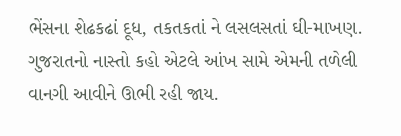ભેંસના શેઢકઢાં દૂધ, તકતકતાં ને લસલસતાં ઘી-માખણ. ગુજરાતનો નાસ્તો કહો એટલે આંખ સામે એમની તળેલી વાનગી આવીને ઊભી રહી જાય.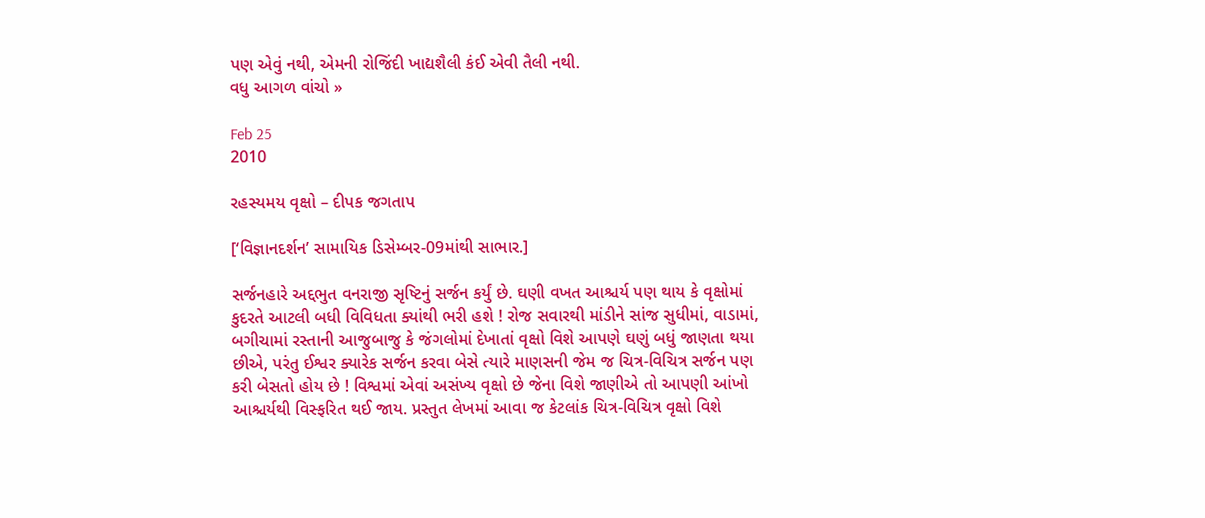પણ એવું નથી, એમની રોજિંદી ખાદ્યશૈલી કંઈ એવી તૈલી નથી.
વધુ આગળ વાંચો »

Feb 25
2010

રહસ્યમય વૃક્ષો – દીપક જગતાપ

[‘વિજ્ઞાનદર્શન’ સામાયિક ડિસેમ્બર-09માંથી સાભાર.]

સર્જનહારે અદ્દભુત વનરાજી સૃષ્ટિનું સર્જન કર્યું છે. ઘણી વખત આશ્ચર્ય પણ થાય કે વૃક્ષોમાં કુદરતે આટલી બધી વિવિધતા ક્યાંથી ભરી હશે ! રોજ સવારથી માંડીને સાંજ સુધીમાં, વાડામાં, બગીચામાં રસ્તાની આજુબાજુ કે જંગલોમાં દેખાતાં વૃક્ષો વિશે આપણે ઘણું બધું જાણતા થયા છીએ, પરંતુ ઈશ્વર ક્યારેક સર્જન કરવા બેસે ત્યારે માણસની જેમ જ ચિત્ર-વિચિત્ર સર્જન પણ કરી બેસતો હોય છે ! વિશ્વમાં એવાં અસંખ્ય વૃક્ષો છે જેના વિશે જાણીએ તો આપણી આંખો આશ્ચર્યથી વિસ્ફરિત થઈ જાય. પ્રસ્તુત લેખમાં આવા જ કેટલાંક ચિત્ર-વિચિત્ર વૃક્ષો વિશે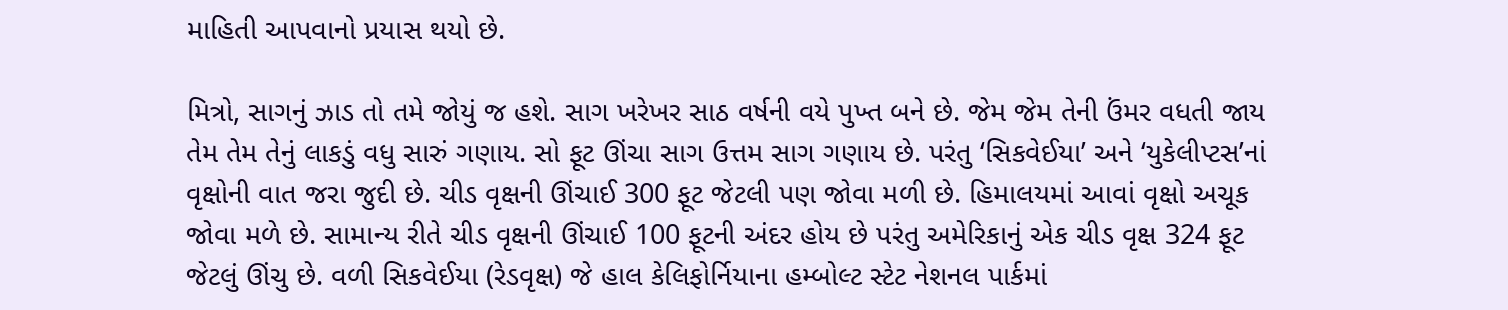માહિતી આપવાનો પ્રયાસ થયો છે.

મિત્રો, સાગનું ઝાડ તો તમે જોયું જ હશે. સાગ ખરેખર સાઠ વર્ષની વયે પુખ્ત બને છે. જેમ જેમ તેની ઉંમર વધતી જાય તેમ તેમ તેનું લાકડું વધુ સારું ગણાય. સો ફૂટ ઊંચા સાગ ઉત્તમ સાગ ગણાય છે. પરંતુ ‘સિકવેઈયા’ અને ‘યુકેલીપ્ટસ’નાં વૃક્ષોની વાત જરા જુદી છે. ચીડ વૃક્ષની ઊંચાઈ 300 ફૂટ જેટલી પણ જોવા મળી છે. હિમાલયમાં આવાં વૃક્ષો અચૂક જોવા મળે છે. સામાન્ય રીતે ચીડ વૃક્ષની ઊંચાઈ 100 ફૂટની અંદર હોય છે પરંતુ અમેરિકાનું એક ચીડ વૃક્ષ 324 ફૂટ જેટલું ઊંચુ છે. વળી સિકવેઈયા (રેડવૃક્ષ) જે હાલ કેલિફોર્નિયાના હમ્બોલ્ટ સ્ટેટ નેશનલ પાર્કમાં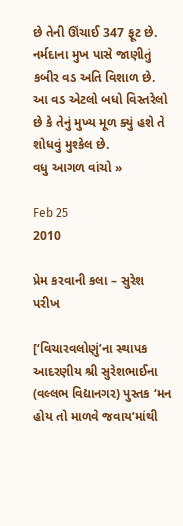છે તેની ઊંચાઈ 347 ફૂટ છે. નર્મદાના મુખ પાસે જાણીતું કબીર વડ અતિ વિશાળ છે. આ વડ એટલો બધો વિસ્તરેલો છે કે તેનું મુખ્ય મૂળ ક્યું હશે તે શોધવું મુશ્કેલ છે.
વધુ આગળ વાંચો »

Feb 25
2010

પ્રેમ કરવાની કલા – સુરેશ પરીખ

[‘વિચારવલોણું’ના સ્થાપક આદરણીય શ્રી સુરેશભાઈના (વલ્લભ વિદ્યાનગર) પુસ્તક ‘મન હોય તો માળવે જવાય’માંથી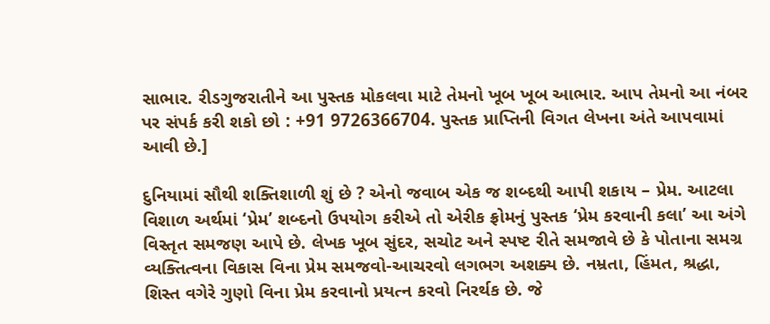સાભાર. રીડગુજરાતીને આ પુસ્તક મોકલવા માટે તેમનો ખૂબ ખૂબ આભાર. આપ તેમનો આ નંબર પર સંપર્ક કરી શકો છો : +91 9726366704. પુસ્તક પ્રાપ્તિની વિગત લેખના અંતે આપવામાં આવી છે.]

દુનિયામાં સૌથી શક્તિશાળી શું છે ? એનો જવાબ એક જ શબ્દથી આપી શકાય – પ્રેમ. આટલા વિશાળ અર્થમાં ‘પ્રેમ’ શબ્દનો ઉપયોગ કરીએ તો એરીક ફ્રોમનું પુસ્તક ‘પ્રેમ કરવાની કલા’ આ અંગે વિસ્તૃત સમજણ આપે છે. લેખક ખૂબ સુંદર, સચોટ અને સ્પષ્ટ રીતે સમજાવે છે કે પોતાના સમગ્ર વ્યક્તિત્વના વિકાસ વિના પ્રેમ સમજવો-આચરવો લગભગ અશક્ય છે. નમ્રતા, હિંમત, શ્રદ્ધા, શિસ્ત વગેરે ગુણો વિના પ્રેમ કરવાનો પ્રયત્ન કરવો નિરર્થક છે. જે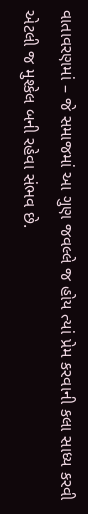વાતાવરણમાં – જે સમાજમાં આ ગુણ જવલ્લે જ હોય ત્યાં પ્રેમ કરવાની કલા સાધ્ય કરવી એટલી જ મુશ્કેલ બની રહેવા સંભવ છે.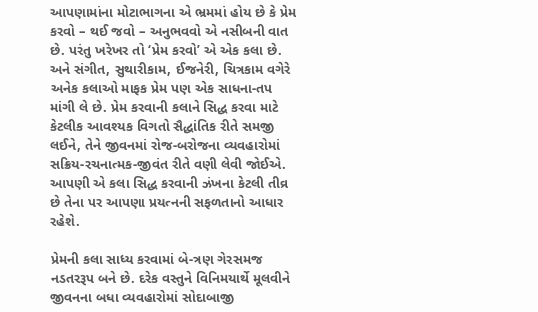આપણામાંના મોટાભાગના એ ભ્રમમાં હોય છે કે પ્રેમ કરવો – થઈ જવો – અનુભવવો એ નસીબની વાત છે. પરંતુ ખરેખર તો ‘પ્રેમ કરવો’ એ એક કલા છે. અને સંગીત, સુથારીકામ, ઈજનેરી, ચિત્રકામ વગેરે અનેક કલાઓ માફક પ્રેમ પણ એક સાધના-તપ માંગી લે છે. પ્રેમ કરવાની કલાને સિદ્ધ કરવા માટે કેટલીક આવશ્યક વિગતો સૈદ્ધાંતિક રીતે સમજી લઈને, તેને જીવનમાં રોજ-બરોજના વ્યવહારોમાં સક્રિય-રચનાત્મક-જીવંત રીતે વણી લેવી જોઈએ. આપણી એ કલા સિદ્ધ કરવાની ઝંખના કેટલી તીવ્ર છે તેના પર આપણા પ્રયત્નની સફળતાનો આધાર રહેશે.

પ્રેમની કલા સાધ્ય કરવામાં બે-ત્રણ ગેરસમજ નડતરરૂપ બને છે. દરેક વસ્તુને વિનિમયાર્થે મૂલવીને જીવનના બધા વ્યવહારોમાં સોદાબાજી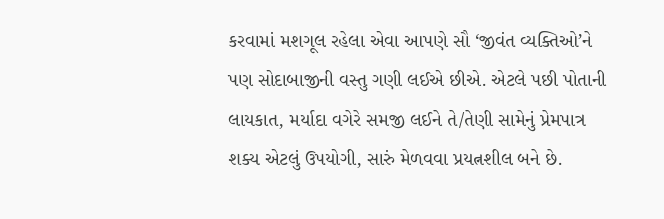કરવામાં મશગૂલ રહેલા એવા આપણે સૌ ‘જીવંત વ્યક્તિઓ’ને પણ સોદાબાજીની વસ્તુ ગણી લઈએ છીએ. એટલે પછી પોતાની લાયકાત, મર્યાદા વગેરે સમજી લઈને તે/તેણી સામેનું પ્રેમપાત્ર શક્ય એટલું ઉપયોગી, સારું મેળવવા પ્રયત્નશીલ બને છે.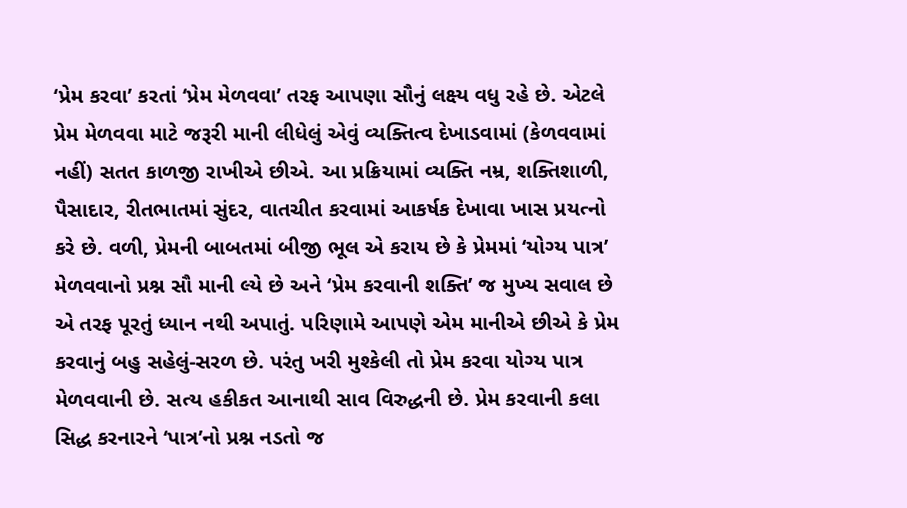‘પ્રેમ કરવા’ કરતાં ‘પ્રેમ મેળવવા’ તરફ આપણા સૌનું લક્ષ્ય વધુ રહે છે. એટલે પ્રેમ મેળવવા માટે જરૂરી માની લીધેલું એવું વ્યક્તિત્વ દેખાડવામાં (કેળવવામાં નહીં) સતત કાળજી રાખીએ છીએ. આ પ્રક્રિયામાં વ્યક્તિ નમ્ર, શક્તિશાળી, પૈસાદાર, રીતભાતમાં સુંદર, વાતચીત કરવામાં આકર્ષક દેખાવા ખાસ પ્રયત્નો કરે છે. વળી, પ્રેમની બાબતમાં બીજી ભૂલ એ કરાય છે કે પ્રેમમાં ‘યોગ્ય પાત્ર’ મેળવવાનો પ્રશ્ન સૌ માની લ્યે છે અને ‘પ્રેમ કરવાની શક્તિ’ જ મુખ્ય સવાલ છે એ તરફ પૂરતું ધ્યાન નથી અપાતું. પરિણામે આપણે એમ માનીએ છીએ કે પ્રેમ કરવાનું બહુ સહેલું-સરળ છે. પરંતુ ખરી મુશ્કેલી તો પ્રેમ કરવા યોગ્ય પાત્ર મેળવવાની છે. સત્ય હકીકત આનાથી સાવ વિરુદ્ધની છે. પ્રેમ કરવાની કલા સિદ્ધ કરનારને ‘પાત્ર’નો પ્રશ્ન નડતો જ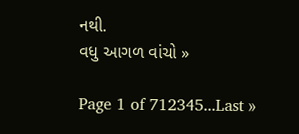નથી.
વધુ આગળ વાંચો »

Page 1 of 712345...Last »